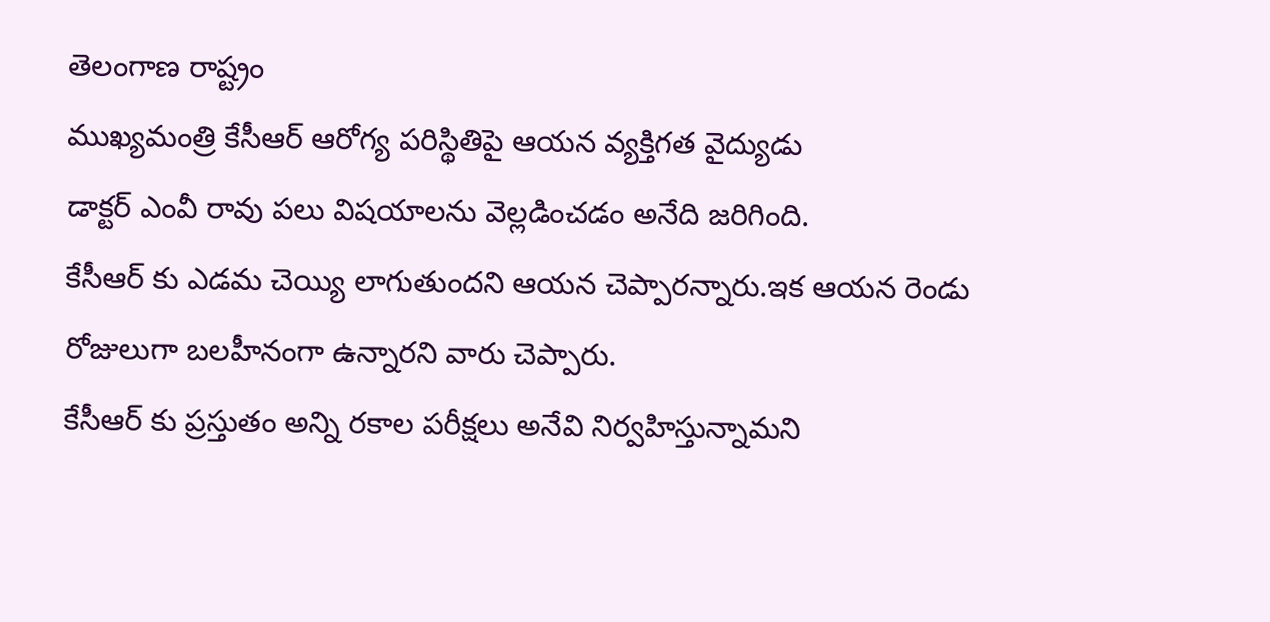తెలంగాణ రాష్ట్రం
ముఖ్యమంత్రి కేసీఆర్ ఆరోగ్య పరిస్థితిపై ఆయన వ్యక్తిగత వైద్యుడు
డాక్టర్ ఎంవీ రావు పలు విషయాలను వెల్లడించడం అనేది జరిగింది.
కేసీఆర్ కు ఎడమ చెయ్యి లాగుతుందని ఆయన చెప్పారన్నారు.ఇక ఆయన రెండు రోజులుగా బలహీనంగా ఉన్నారని వారు చెప్పారు.
కేసీఆర్ కు ప్రస్తుతం అన్ని రకాల పరీక్షలు అనేవి నిర్వహిస్తున్నామని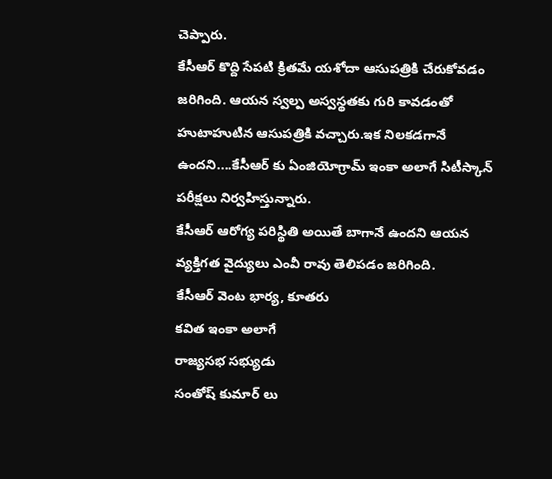చెప్పారు.
కేసీఆర్ కొద్ది సేపటి క్రితమే యశోదా ఆసుపత్రికి చేరుకోవడం జరిగింది. ఆయన స్వల్ప అస్వస్థతకు గురి కావడంతో హుటాహుటిన ఆసుపత్రికి వచ్చారు.ఇక నిలకడగానే ఉందని....కేసీఆర్ కు ఏంజియోగ్రామ్ ఇంకా అలాగే సిటీస్కాన్ పరీక్షలు నిర్వహిస్తున్నారు.
కేసీఆర్ ఆరోగ్య పరిస్థితి అయితే బాగానే ఉందని ఆయన వ్యక్తిగత వైద్యులు ఎంవీ రావు తెలిపడం జరిగింది.
కేసీఆర్ వెంట భార్య, కూతరు
కవిత ఇంకా అలాగే
రాజ్యసభ సభ్యుడు
సంతోష్ కుమార్ లు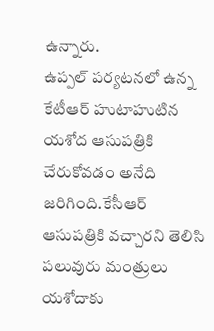ఉన్నారు.
ఉప్పల్ పర్యటనలో ఉన్న
కేటీఆర్ హుటాహుటిన యశోద ఆసుపత్రికి చేరుకోవడం అనేది జరిగింది.కేసీఆర్ ఆసుపత్రికి వచ్చారని తెలిసి పలువురు మంత్రులు యశోదాకు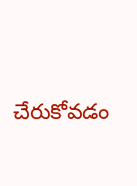చేరుకోవడం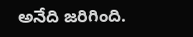అనేది జరిగింది.